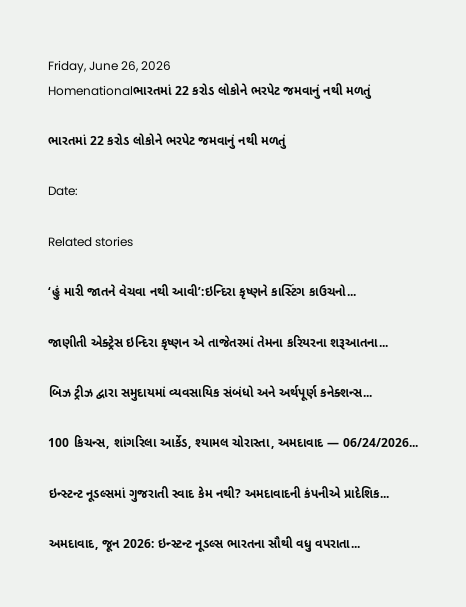Friday, June 26, 2026
Homenationalભારતમાં 22 કરોડ લોકોને ભરપેટ જમવાનું નથી મળતું

ભારતમાં 22 કરોડ લોકોને ભરપેટ જમવાનું નથી મળતું

Date:

Related stories

‘હું મારી જાતને વેચવા નથી આવી’:ઇન્દિરા કૃષ્ણને કાસ્ટિંગ કાઉચનો...

જાણીતી એક્ટ્રેસ ઇન્દિરા કૃષ્ણન એ તાજેતરમાં તેમના કરિયરના શરૂઆતના...

બિઝ ટ્રીઝ દ્વારા સમુદાયમાં વ્યવસાયિક સંબંધો અને અર્થપૂર્ણ કનેક્શન્સ...

100 કિચન્સ, શાંગરિલા આર્કેડ, શ્યામલ ચોરાસ્તા, અમદાવાદ — 06/24/2026...

ઇન્સ્ટન્ટ નૂડલ્સમાં ગુજરાતી સ્વાદ કેમ નથી? અમદાવાદની કંપનીએ પ્રાદેશિક...

અમદાવાદ, જૂન 2026: ઇન્સ્ટન્ટ નૂડલ્સ ભારતના સૌથી વધુ વપરાતા...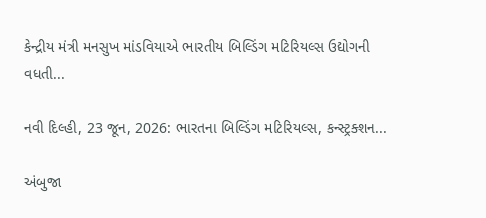કેન્દ્રીય મંત્રી મનસુખ માંડવિયાએ ભારતીય બિલ્ડિંગ મટિરિયલ્સ ઉદ્યોગની વધતી...

નવી દિલ્હી, 23 જૂન, 2026: ભારતના બિલ્ડિંગ મટિરિયલ્સ, કન્સ્ટ્રક્શન...

અંબુજા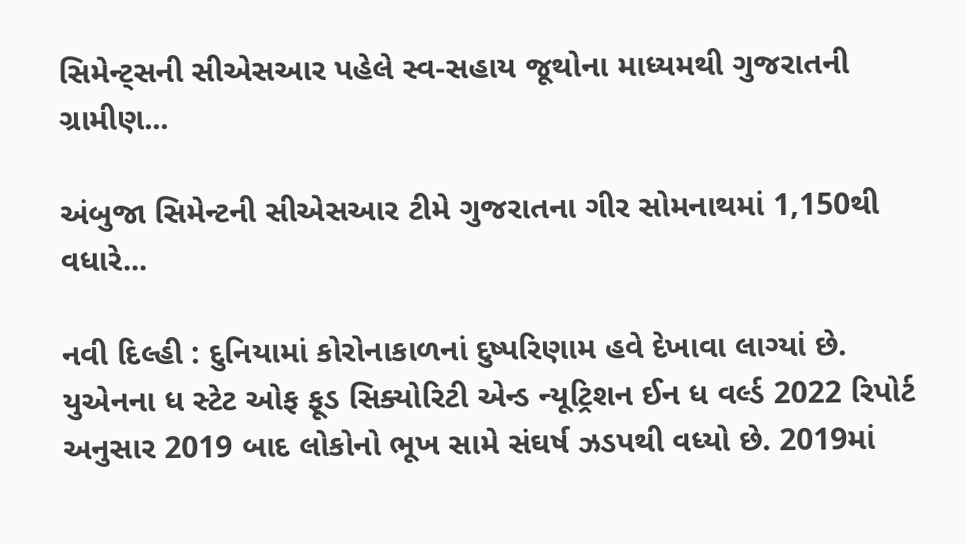સિમેન્ટ્સની સીએસઆર પહેલે સ્વ-સહાય જૂથોના માધ્યમથી ગુજરાતની ગ્રામીણ...

અંબુજા સિમેન્ટની સીએસઆર ટીમે ગુજરાતના ગીર સોમનાથમાં 1,150થી વધારે...

નવી દિલ્હી : દુનિયામાં કોરોનાકાળનાં દુષ્પરિણામ હવે દેખાવા લાગ્યાં છે. યુએનના ધ સ્ટેટ ઓફ ફૂડ સિક્યોરિટી એન્ડ ન્યૂટ્રિશન ઈન ધ વર્લ્ડ 2022 રિપોર્ટ અનુસાર 2019 બાદ લોકોનો ભૂખ સામે સંઘર્ષ ઝડપથી વધ્યો છે. 2019માં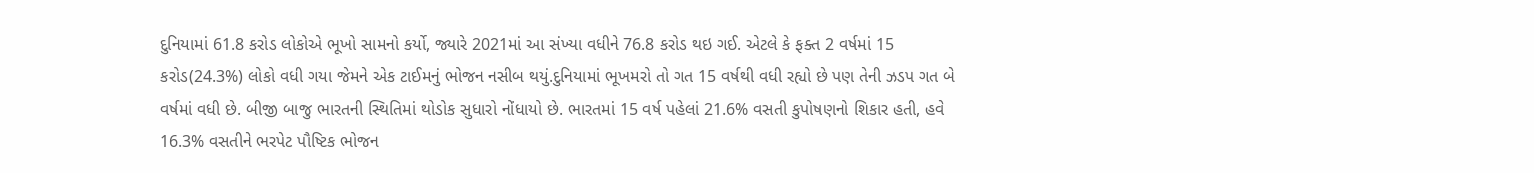દુનિયામાં 61.8 કરોડ લોકોએ ભૂખો સામનો કર્યો, જ્યારે 2021માં આ સંખ્યા વધીને 76.8 કરોડ થઇ ગઈ. એટલે કે ફક્ત 2 વર્ષમાં 15 કરોડ(24.3%) લોકો વધી ગયા જેમને એક ટાઈમનું ભોજન નસીબ થયું.દુનિયામાં ભૂખમરો તો ગત 15 વર્ષથી વધી રહ્યો છે પણ તેની ઝડપ ગત બે વર્ષમાં વધી છે. બીજી બાજુ ભારતની સ્થિતિમાં થોડોક સુધારો નોંધાયો છે. ભારતમાં 15 વર્ષ પહેલાં 21.6% વસતી કુપોષણનો શિકાર હતી, હવે 16.3% વસતીને ભરપેટ પૌષ્ટિક ભોજન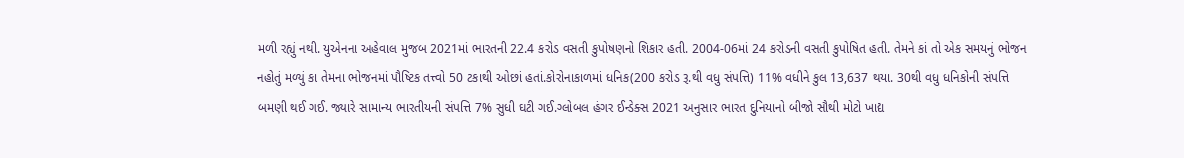મળી રહ્યું નથી. યુએનના અહેવાલ મુજબ 2021માં ભારતની 22.4 કરોડ વસતી કુપોષણનો શિકાર હતી. 2004-06માં 24 કરોડની વસતી કુપોષિત હતી. તેમને કાં તો એક સમયનું ભોજન નહોતું મળ્યું કા તેમના ભોજનમાં પૌષ્ટિક તત્ત્વો 50 ટકાથી ઓછાં હતાં.કોરોનાકાળમાં ધનિક(200 કરોડ રૂ.થી વધુ સંપત્તિ) 11% વધીને કુલ 13,637 થયા. 30થી વધુ ધનિકોની સંપત્તિ બમણી થઈ ગઈ. જ્યારે સામાન્ય ભારતીયની સંપત્તિ 7% સુધી ઘટી ગઈ.ગ્લોબલ હંગર ઈન્ડેક્સ 2021 અનુસાર ભારત દુનિયાનો બીજો સૌથી મોટો ખાદ્ય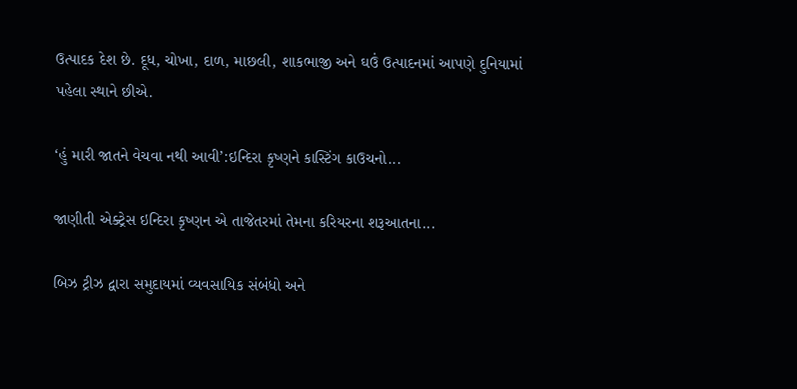ઉત્પાદક દેશ છે. દૂધ, ચોખા, દાળ, માછલી, શાકભાજી અને ઘઉં ઉત્પાદનમાં આપણે દુનિયામાં પહેલા સ્થાને છીએ.

‘હું મારી જાતને વેચવા નથી આવી’:ઇન્દિરા કૃષ્ણને કાસ્ટિંગ કાઉચનો...

જાણીતી એક્ટ્રેસ ઇન્દિરા કૃષ્ણન એ તાજેતરમાં તેમના કરિયરના શરૂઆતના...

બિઝ ટ્રીઝ દ્વારા સમુદાયમાં વ્યવસાયિક સંબંધો અને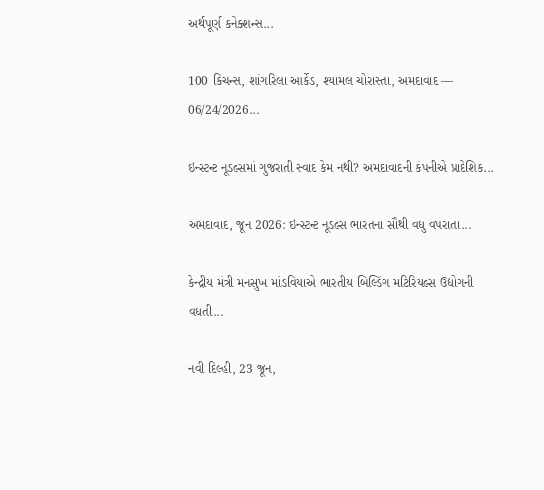અર્થપૂર્ણ કનેક્શન્સ...

100 કિચન્સ, શાંગરિલા આર્કેડ, શ્યામલ ચોરાસ્તા, અમદાવાદ — 06/24/2026...

ઇન્સ્ટન્ટ નૂડલ્સમાં ગુજરાતી સ્વાદ કેમ નથી? અમદાવાદની કંપનીએ પ્રાદેશિક...

અમદાવાદ, જૂન 2026: ઇન્સ્ટન્ટ નૂડલ્સ ભારતના સૌથી વધુ વપરાતા...

કેન્દ્રીય મંત્રી મનસુખ માંડવિયાએ ભારતીય બિલ્ડિંગ મટિરિયલ્સ ઉદ્યોગની વધતી...

નવી દિલ્હી, 23 જૂન,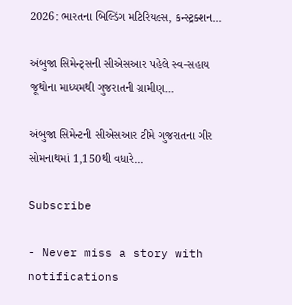2026: ભારતના બિલ્ડિંગ મટિરિયલ્સ, કન્સ્ટ્રક્શન...

અંબુજા સિમેન્ટ્સની સીએસઆર પહેલે સ્વ-સહાય જૂથોના માધ્યમથી ગુજરાતની ગ્રામીણ...

અંબુજા સિમેન્ટની સીએસઆર ટીમે ગુજરાતના ગીર સોમનાથમાં 1,150થી વધારે...

Subscribe

- Never miss a story with notifications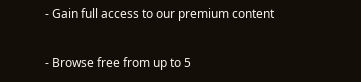- Gain full access to our premium content

- Browse free from up to 5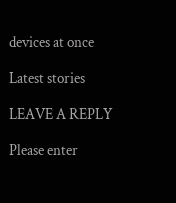devices at once

Latest stories

LEAVE A REPLY

Please enter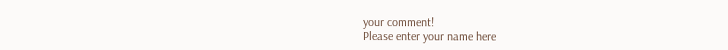your comment!
Please enter your name here